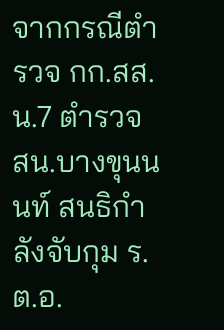จากกรณีตำรวจ กก.สส.น.7 ตำรวจ สน.บางขุนนนท์ สนธิกำลังจับกุม ร.ต.อ.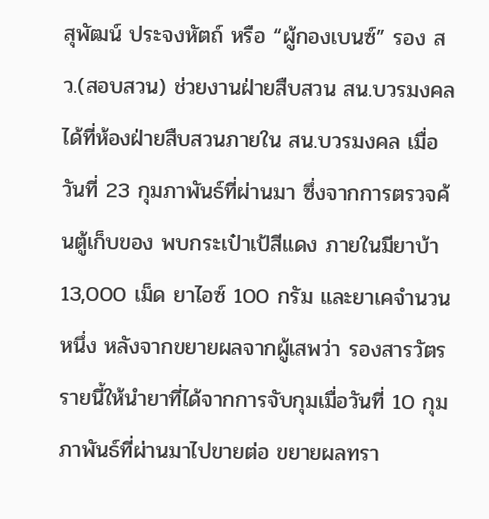สุพัฒน์ ประจงหัตถ์ หรือ “ผู้กองเบนซ์” รอง สว.(สอบสวน) ช่วยงานฝ่ายสืบสวน สน.บวรมงคล ได้ที่ห้องฝ่ายสืบสวนภายใน สน.บวรมงคล เมื่อวันที่ 23 กุมภาพันธ์ที่ผ่านมา ซึ่งจากการตรวจค้นตู้เก็บของ พบกระเป๋าเป้สีแดง ภายในมียาบ้า 13,000 เม็ด ยาไอซ์ 100 กรัม และยาเคจำนวนหนึ่ง หลังจากขยายผลจากผู้เสพว่า รองสารวัตรรายนี้ให้นำยาที่ได้จากการจับกุมเมื่อวันที่ 10 กุมภาพันธ์ที่ผ่านมาไปขายต่อ ขยายผลทรา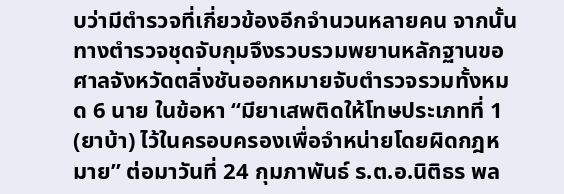บว่ามีตำรวจที่เกี่ยวข้องอีกจำนวนหลายคน จากนั้นทางตำรวจชุดจับกุมจึงรวบรวมพยานหลักฐานขอศาลจังหวัดตลิ่งชันออกหมายจับตำรวจรวมทั้งหมด 6 นาย ในข้อหา “มียาเสพติดให้โทษประเภทที่ 1 (ยาบ้า) ไว้ในครอบครองเพื่อจำหน่ายโดยผิดกฎหมาย” ต่อมาวันที่ 24 กุมภาพันธ์ ร.ต.อ.นิติธร พล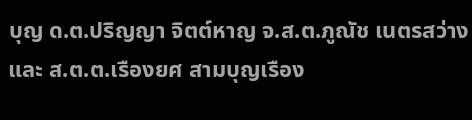บุญ ด.ต.ปริญญา จิตต์หาญ จ.ส.ต.ภูณัช เนตรสว่าง และ ส.ต.ต.เรืองยศ สามบุญเรือง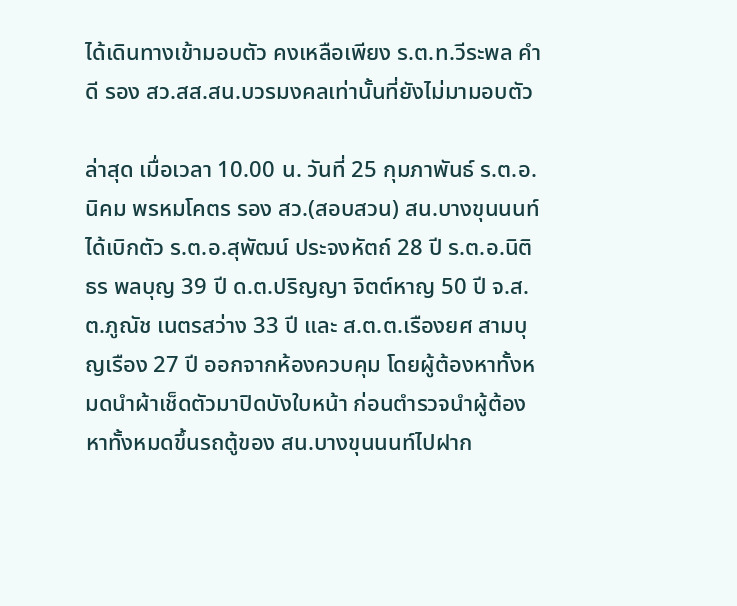ได้เดินทางเข้ามอบตัว คงเหลือเพียง ร.ต.ท.วีระพล คำดี รอง สว.สส.สน.บวรมงคลเท่านั้นที่ยังไม่มามอบตัว

ล่าสุด เมื่อเวลา 10.00 น. วันที่ 25 กุมภาพันธ์ ร.ต.อ.นิคม พรหมโคตร รอง สว.(สอบสวน) สน.บางขุนนนท์ ได้เบิกตัว ร.ต.อ.สุพัฒน์ ประจงหัตถ์ 28 ปี ร.ต.อ.นิติธร พลบุญ 39 ปี ด.ต.ปริญญา จิตต์หาญ 50 ปี จ.ส.ต.ภูณัช เนตรสว่าง 33 ปี และ ส.ต.ต.เรืองยศ สามบุญเรือง 27 ปี ออกจากห้องควบคุม โดยผู้ต้องหาทั้งหมดนำผ้าเช็ดตัวมาปิดบังใบหน้า ก่อนตำรวจนำผู้ต้องหาทั้งหมดขึ้นรถตู้ของ สน.บางขุนนนท์ไปฝาก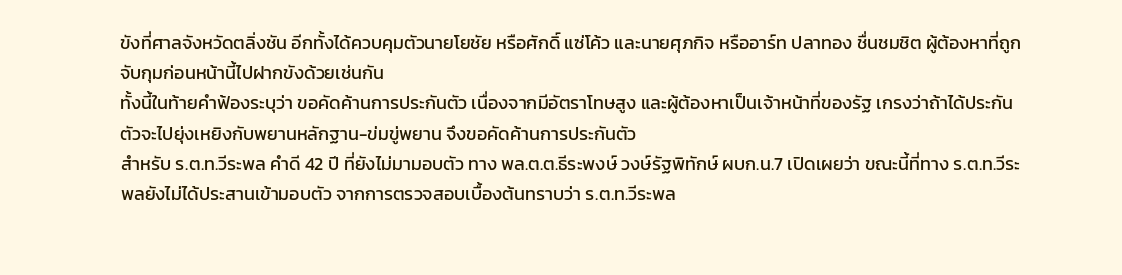ขังที่ศาลจังหวัดตลิ่งชัน อีกทั้งได้ควบคุมตัวนายโยชัย หรือศักดิ์ แซ่โค้ว และนายศุภกิจ หรืออาร์ท ปลาทอง ชื่นชมชิต ผู้ต้องหาที่ถูกจับกุมก่อนหน้านี้ไปฝากขังด้วยเช่นกัน
ทั้งนี้ในท้ายคำฟ้องระบุว่า ขอคัดค้านการประกันตัว เนื่องจากมีอัตราโทษสูง และผู้ต้องหาเป็นเจ้าหน้าที่ของรัฐ เกรงว่าถ้าได้ประกันตัวจะไปยุ่งเหยิงกับพยานหลักฐาน-ข่มขู่พยาน จึงขอคัดค้านการประกันตัว
สำหรับ ร.ต.ท.วีระพล คำดี 42 ปี ที่ยังไม่มามอบตัว ทาง พล.ต.ต.ธีระพงษ์ วงษ์รัฐพิทักษ์ ผบก.น.7 เปิดเผยว่า ขณะนี้ที่ทาง ร.ต.ท.วีระพลยังไม่ได้ประสานเข้ามอบตัว จากการตรวจสอบเบื้องต้นทราบว่า ร.ต.ท.วีระพล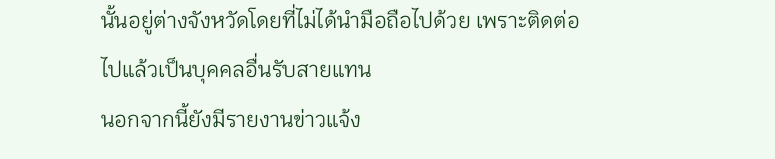นั้นอยู่ต่างจังหวัดโดยที่ไม่ได้นำมือถือไปด้วย เพราะติดต่อไปแล้วเป็นบุคคลอื่นรับสายแทน
นอกจากนี้ยังมีรายงานข่าวแจ้ง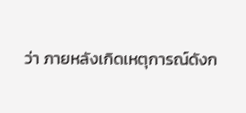ว่า ภายหลังเกิดเหตุการณ์ดังก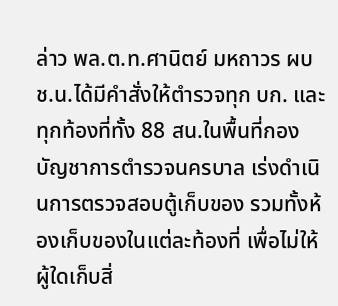ล่าว พล.ต.ท.ศานิตย์ มหถาวร ผบช.น.ได้มีคำสั่งให้ตำรวจทุก บก. และทุกท้องที่ทั้ง 88 สน.ในพื้นที่กองบัญชาการตำรวจนครบาล เร่งดำเนินการตรวจสอบตู้เก็บของ รวมทั้งห้องเก็บของในแต่ละท้องที่ เพื่อไม่ให้ผู้ใดเก็บสิ่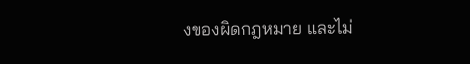งของผิดกฎหมาย และไม่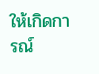ให้เกิดการณ์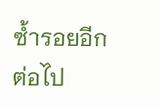ซ้ำรอยอีกต่อไป